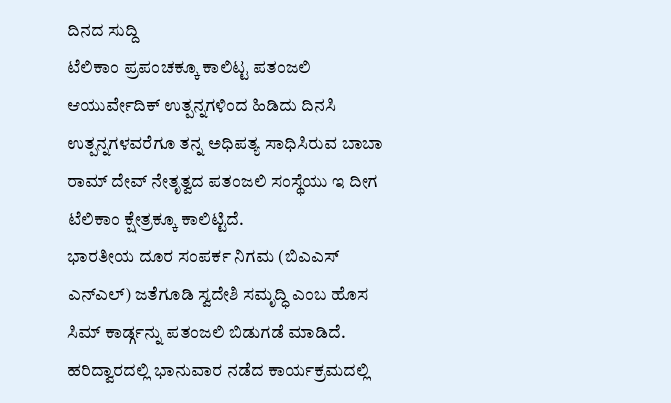ದಿನದ ಸುದ್ದಿ
ಟೆಲಿಕಾಂ ಪ್ರಪಂಚಕ್ಕೂ ಕಾಲಿಟ್ಟ ಪತಂಜಲಿ
ಆಯುರ್ವೇದಿಕ್ ಉತ್ಪನ್ನಗಳಿಂದ ಹಿಡಿದು ದಿನಸಿ ಉತ್ಪನ್ನಗಳವರೆಗೂ ತನ್ನ ಅಧಿಪತ್ಯ ಸಾಧಿಸಿರುವ ಬಾಬಾ ರಾಮ್ ದೇವ್ ನೇತೃತ್ವದ ಪತಂಜಲಿ ಸಂಸ್ಥೆಯು ಇ ದೀಗ ಟೆಲಿಕಾಂ ಕ್ಷೇತ್ರಕ್ಕೂ ಕಾಲಿಟ್ಟಿದೆ.
ಭಾರತೀಯ ದೂರ ಸಂಪರ್ಕ ನಿಗಮ (ಬಿಎಎಸ್ ಎನ್ಎಲ್) ಜತೆಗೂಡಿ ಸ್ವದೇಶಿ ಸಮೃದ್ಧಿ ಎಂಬ ಹೊಸ ಸಿಮ್ ಕಾರ್ಡ್ಗನ್ನು ಪತಂಜಲಿ ಬಿಡುಗಡೆ ಮಾಡಿದೆ. ಹರಿದ್ವಾರದಲ್ಲಿ ಭಾನುವಾರ ನಡೆದ ಕಾರ್ಯಕ್ರಮದಲ್ಲಿ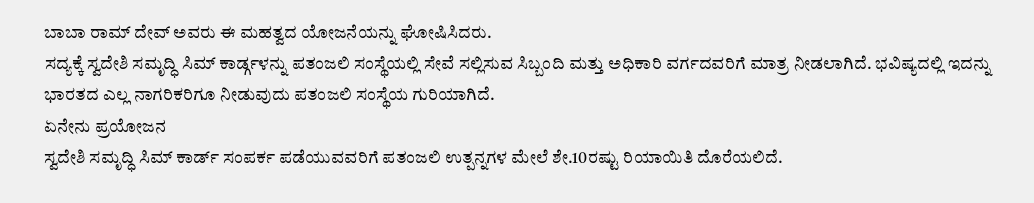ಬಾಬಾ ರಾಮ್ ದೇವ್ ಅವರು ಈ ಮಹತ್ವದ ಯೋಜನೆಯನ್ನು ಘೋಷಿಸಿದರು.
ಸದ್ಯಕ್ಕೆ ಸ್ವದೇಶಿ ಸಮೃದ್ಧಿ ಸಿಮ್ ಕಾರ್ಡ್ಗಳನ್ನು ಪತಂಜಲಿ ಸಂಸ್ಥೆಯಲ್ಲಿ ಸೇವೆ ಸಲ್ಲಿಸುವ ಸಿಬ್ಬಂದಿ ಮತ್ತು ಅಧಿಕಾರಿ ವರ್ಗದವರಿಗೆ ಮಾತ್ರ ನೀಡಲಾಗಿದೆ. ಭವಿಷ್ಯದಲ್ಲಿ ಇದನ್ನು ಭಾರತದ ಎಲ್ಲ ನಾಗರಿಕರಿಗೂ ನೀಡುವುದು ಪತಂಜಲಿ ಸಂಸ್ಥೆಯ ಗುರಿಯಾಗಿದೆ.
ಏನೇನು ಪ್ರಯೋಜನ
ಸ್ವದೇಶಿ ಸಮೃದ್ಧಿ ಸಿಮ್ ಕಾರ್ಡ್ ಸಂಪರ್ಕ ಪಡೆಯುವವರಿಗೆ ಪತಂಜಲಿ ಉತ್ಪನ್ನಗಳ ಮೇಲೆ ಶೇ.10ರಷ್ಟು ರಿಯಾಯಿತಿ ದೊರೆಯಲಿದೆ.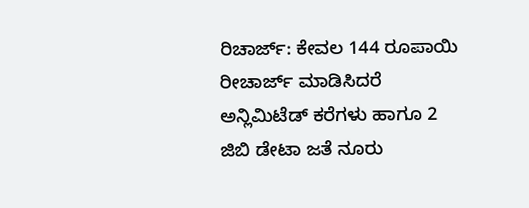ರಿಚಾರ್ಜ್: ಕೇವಲ 144 ರೂಪಾಯಿ ರೀಚಾರ್ಜ್ ಮಾಡಿಸಿದರೆ ಅನ್ಲಿಮಿಟೆಡ್ ಕರೆಗಳು ಹಾಗೂ 2 ಜಿಬಿ ಡೇಟಾ ಜತೆ ನೂರು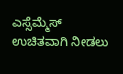ಎಸ್ಸೆಮ್ಮೆಸ್ ಉಚಿತವಾಗಿ ನೀಡಲು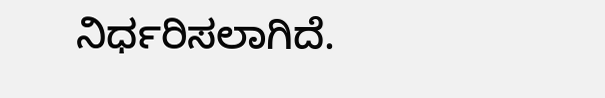ನಿರ್ಧರಿಸಲಾಗಿದೆ.